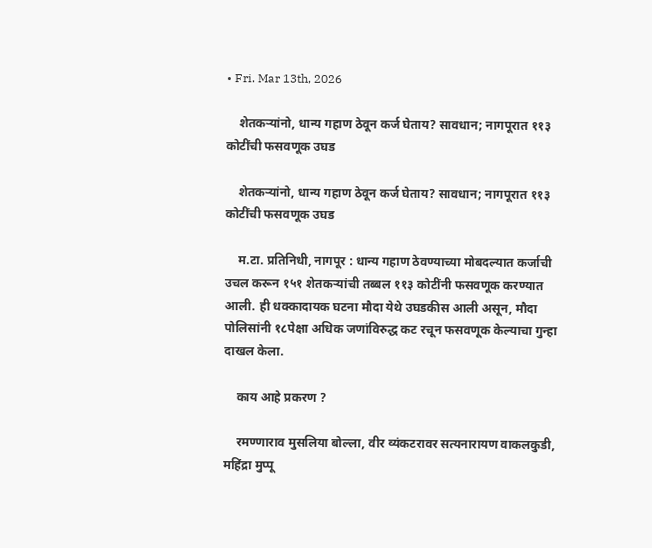• Fri. Mar 13th, 2026

    शेतकऱ्यांनो, धान्य गहाण ठेवून कर्ज घेताय? सावधान; नागपूरात ११३ कोटींची फसवणूक उघड

    शेतकऱ्यांनो, धान्य गहाण ठेवून कर्ज घेताय? सावधान; नागपूरात ११३ कोटींची फसवणूक उघड

    म.टा. प्रतिनिधी, नागपूर : धान्य गहाण ठेवण्याच्या मोबदल्यात कर्जाची उचल करून १५१ शेतकऱ्यांची तब्बल ११३ कोटींनी फसवणूक करण्यात आली. ही धक्कादायक घटना मौदा येथे उघडकीस आली असून, मौदा पोलिसांनी १८पेक्षा अधिक जणांविरुद्ध कट रचून फसवणूक केल्याचा गुन्हा दाखल केला.

    काय आहे प्रकरण ?

    रमण्णाराव मुसलिया बोल्ला, वीर व्यंकटरावर सत्यनारायण वाकलकुडी, महिंद्रा मुप्पू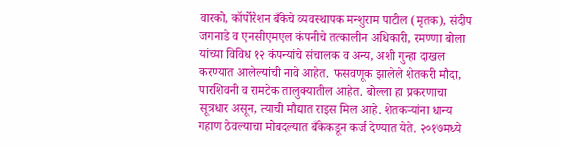वारको, कॉर्पोरेशन बँकेचे व्यवस्थापक मन्शुराम पाटील (मृतक), संदीप जगनाडे व एनसीएमएल कंपनीचे तत्कालीन अधिकारी, रमण्णा बोला यांच्या विविध १२ कंपन्यांचे संचालक व अन्य, अशी गुन्हा दाखल करण्यात आलेल्यांची नावे आहेत. फसवणूक झालेले शेतकरी मौदा, पारशिवनी व रामटेक तालुक्यातील आहेत. बोल्ला हा प्रकरणाचा सूत्रधार असून, त्याची मौद्यात राइस मिल आहे. शेतकऱ्यांना धान्य गहाण ठेवल्याचा मोबदल्यात बँकेकडून कर्ज देण्यात येते. २०१७मध्ये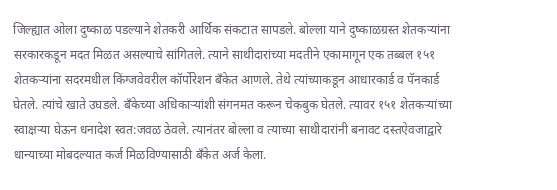जिल्ह्यात ओला दुष्काळ पडल्याने शेतकरी आर्थिक संकटात सापडले. बोल्ला याने दुष्काळग्रस्त शेतकऱ्यांना सरकारकडून मदत मिळत असल्याचे सांगितले. त्याने साथीदारांच्या मदतीने एकामागून एक तब्बल १५१ शेतकऱ्यांना सदरमधील किंग्जवेवरील कॉर्पोरेशन बँकेत आणले. तेथे त्यांच्याकडून आधारकार्ड व पॅनकार्ड घेतले. त्यांचे खाते उघडले. बँकेच्या अधिकाऱ्यांशी संगनमत करून चेकबुक घेतले. त्यावर १५१ शेतकऱ्यांच्या स्वाक्षऱ्या घेऊन धनादेश स्वत:जवळ ठेवले. त्यानंतर बोल्ला व त्याच्या साथीदारांनी बनावट दस्तऐवजाद्वारे धान्याच्या मोबदल्यात कर्ज मिळविण्यासाठी बँकेत अर्ज केला.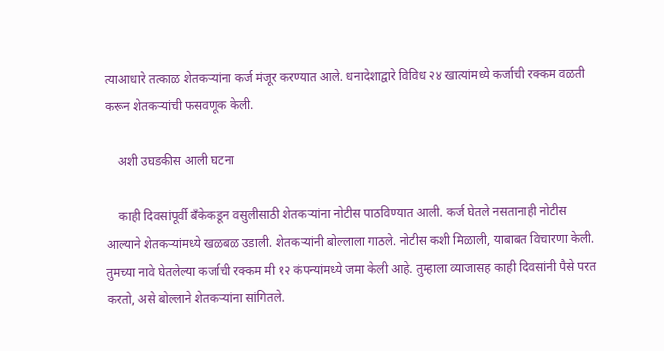त्याआधारे तत्काळ शेतकऱ्यांना कर्ज मंजूर करण्यात आले. धनादेशाद्वारे विविध २४ खात्यांमध्ये कर्जाची रक्कम वळती करून शेतकऱ्यांची फसवणूक केली.

    अशी उघडकीस आली घटना

    काही दिवसांपूर्वी बँकेकडून वसुलीसाठी शेतकऱ्यांना नोटीस पाठविण्यात आली. कर्ज घेतले नसतानाही नोटीस आल्याने शेतकऱ्यांमध्ये खळबळ उडाली. शेतकऱ्यांनी बोल्लाला गाठले. नोटीस कशी मिळाली, याबाबत विचारणा केली. तुमच्या नावे घेतलेल्या कर्जाची रक्कम मी १२ कंपन्यांमध्ये जमा केली आहे. तुम्हाला व्याजासह काही दिवसांनी पैसे परत करतो, असे बोल्लाने शेतकऱ्यांना सांगितले.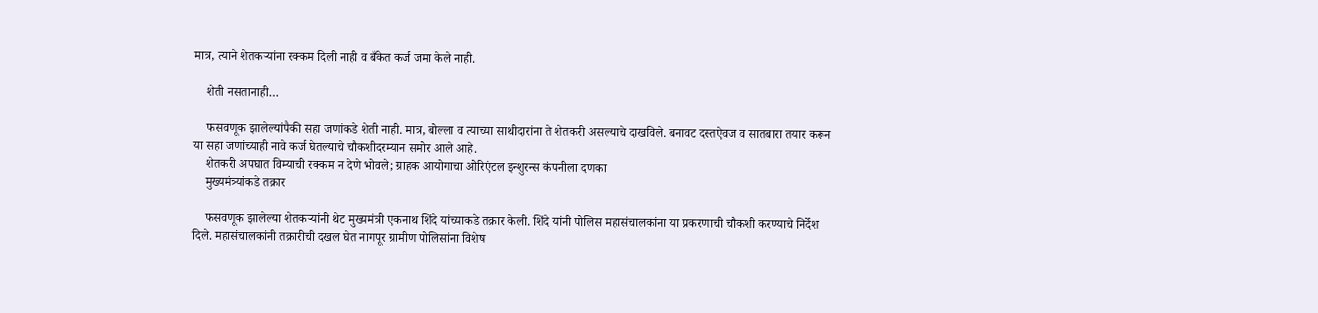मात्र, त्याने शेतकऱ्यांना रक्कम दिली नाही व बँकेत कर्ज जमा केले नाही.

    शेती नसतानाही…

    फसवणूक झालेल्यांपैकी सहा जणांकडे शेती नाही. मात्र, बोल्ला व त्याच्या साथीदारांना ते शेतकरी असल्याचे दाखविले. बनावट दस्तऐवज व सातबारा तयार करून या सहा जणांच्याही नावे कर्ज घेतल्याचे चौकशीदरम्यान समोर आले आहे.
    शेतकरी अपघात विम्याची रक्कम न देणे भोवले; ग्राहक आयोगाचा ओरिएंटल इन्शुरन्स कंपनीला दणका
    मुख्यमंत्र्यांकडे तक्रार

    फसवणूक झालेल्या शेतकऱ्यांनी थेट मुख्यमंत्री एकनाथ शिंदे यांच्याकडे तक्रार केली. शिंदे यांनी पोलिस महासंचालकांना या प्रकरणाची चौकशी करण्याचे निर्देश दिले. महासंचालकांनी तक्रारीची दखल घेत नागपूर ग्रामीण पोलिसांना विशेष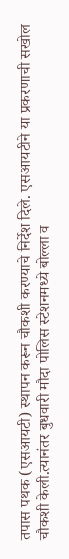तपास पथक (एसआयटी) स्थापन करून चौकशी करण्याचे निर्देश दिले. एसआयटीने या प्रकरणाची सखोल चौकशी केली.त्यानंतर बुधवारी मौदा पोलिस स्टेशनमध्ये बोल्ला व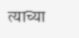त्याच्या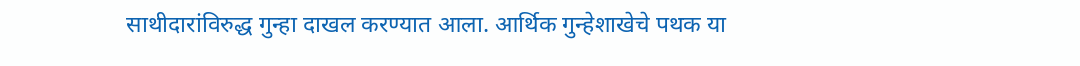साथीदारांविरुद्ध गुन्हा दाखल करण्यात आला. आर्थिक गुन्हेशाखेचे पथक या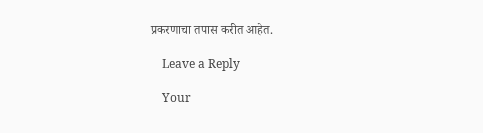प्रकरणाचा तपास करीत आहेत.

    Leave a Reply

    Your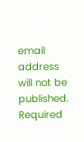email address will not be published. Required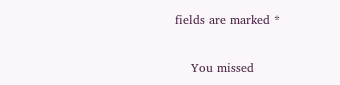fields are marked *

    You missed